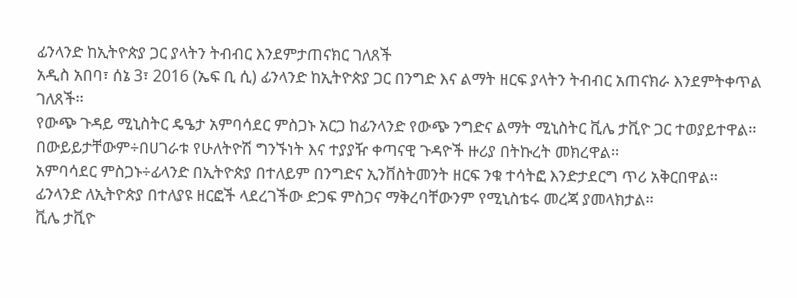ፊንላንድ ከኢትዮጵያ ጋር ያላትን ትብብር እንደምታጠናክር ገለጸች
አዲስ አበባ፣ ሰኔ 3፣ 2016 (ኤፍ ቢ ሲ) ፊንላንድ ከኢትዮጵያ ጋር በንግድ እና ልማት ዘርፍ ያላትን ትብብር አጠናክራ እንደምትቀጥል ገለጸች፡፡
የውጭ ጉዳይ ሚኒስትር ዴዔታ አምባሳደር ምስጋኑ አርጋ ከፊንላንድ የውጭ ንግድና ልማት ሚኒስትር ቪሌ ታቪዮ ጋር ተወያይተዋል፡፡
በውይይታቸውም÷በሀገራቱ የሁለትዮሽ ግንኙነት እና ተያያዥ ቀጣናዊ ጉዳዮች ዙሪያ በትኩረት መክረዋል፡፡
አምባሳደር ምስጋኑ÷ፊላንድ በኢትዮጵያ በተለይም በንግድና ኢንቨስትመንት ዘርፍ ንቁ ተሳትፎ እንድታደርግ ጥሪ አቅርበዋል፡፡
ፊንላንድ ለኢትዮጵያ በተለያዩ ዘርፎች ላደረገችው ድጋፍ ምስጋና ማቅረባቸውንም የሚኒስቴሩ መረጃ ያመላክታል፡፡
ቪሌ ታቪዮ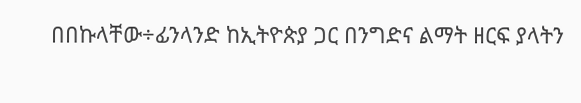በበኩላቸው÷ፊንላንድ ከኢትዮጵያ ጋር በንግድና ልማት ዘርፍ ያላትን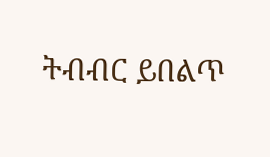ትብብር ይበልጥ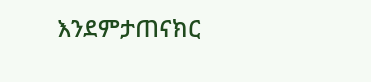እንደምታጠናክር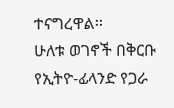ተናግረዋል፡፡
ሁለቱ ወገኖች በቅርቡ የኢትዮ-ፊላንድ የጋራ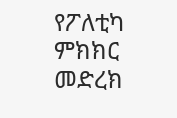የፖለቲካ ምክክር መድረክ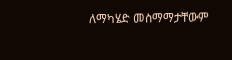ለማካሄድ መስማማታቸውም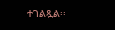ተገልጿል፡፡